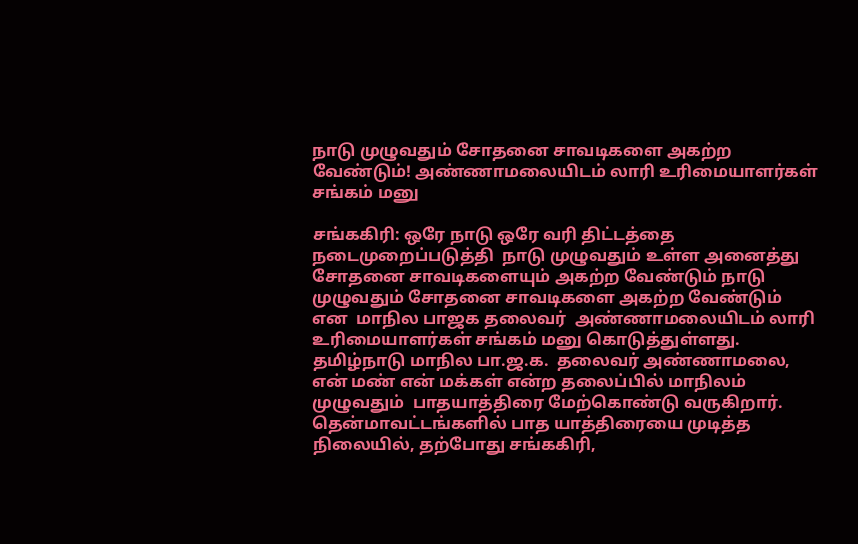நாடு முழுவதும் சோதனை சாவடிகளை அகற்ற வேண்டும்! அண்ணாமலையிடம் லாரி உரிமையாளர்கள் சங்கம் மனு

சங்ககிரி: ஒரே நாடு ஒரே வரி திட்டத்தை நடைமுறைப்படுத்தி  நாடு முழுவதும் உள்ள அனைத்து சோதனை சாவடிகளையும் அகற்ற வேண்டும் நாடு முழுவதும் சோதனை சாவடிகளை அகற்ற வேண்டும் என  மாநில பாஜக தலைவர்  அண்ணாமலையிடம் லாரி உரிமையாளர்கள் சங்கம் மனு கொடுத்துள்ளது. தமிழ்நாடு மாநில பா.ஜ.க.  தலைவர் அண்ணாமலை, என் மண் என் மக்கள் என்ற தலைப்பில் மாநிலம் முழுவதும்  பாதயாத்திரை மேற்கொண்டு வருகிறார். தென்மாவட்டங்களில் பாத யாத்திரையை முடித்த நிலையில், தற்போது சங்ககிரி,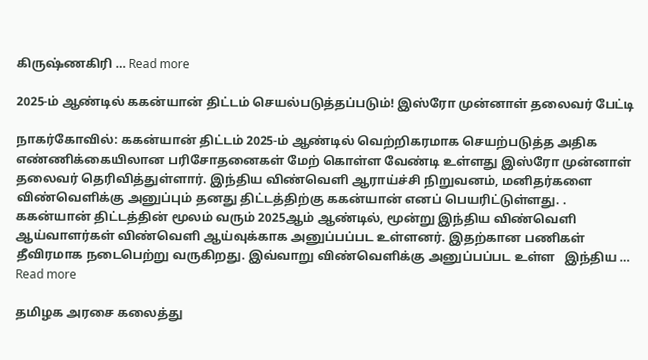கிருஷ்ணகிரி … Read more

2025-ம் ஆண்டில் ககன்யான் திட்டம் செயல்படுத்தப்படும்! இஸ்ரோ முன்னாள் தலைவர் பேட்டி

நாகர்கோவில்: ககன்யான் திட்டம் 2025-ம் ஆண்டில் வெற்றிகரமாக செயற்படுத்த அதிக எண்ணிக்கையிலான பரிசோதனைகள் மேற் கொள்ள வேண்டி உள்ளது இஸ்ரோ முன்னாள் தலைவர் தெரிவித்துள்ளார். இந்திய விண்வெளி ஆராய்ச்சி நிறுவனம், மனிதர்களை விண்வெளிக்கு அனுப்பும் தனது திட்டத்திற்கு ககன்யான் எனப் பெயரிட்டுள்ளது. . ககன்யான் திட்டத்தின் மூலம் வரும் 2025ஆம் ஆண்டில், மூன்று இந்திய விண்வெளி ஆய்வாளர்கள் விண்வெளி ஆய்வுக்காக அனுப்பப்பட உள்ளனர். இதற்கான பணிகள் தீவிரமாக நடைபெற்று வருகிறது. இவ்வாறு விண்வெளிக்கு அனுப்பப்பட உள்ள   இந்திய … Read more

தமிழக அரசை கலைத்து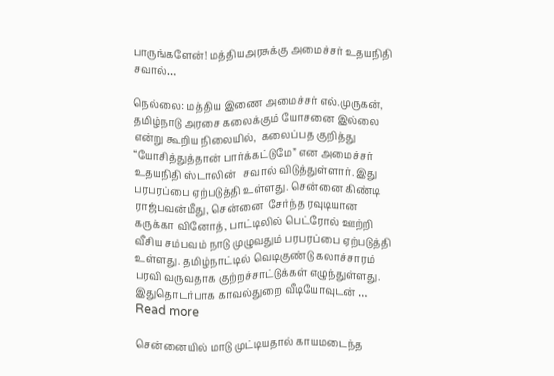பாருங்களேன்! மத்தியஅரசுக்கு அமைச்சர் உதயநிதி சவால்…

நெல்லை: மத்திய இணை அமைச்சர் எல்.முருகன், தமிழ்நாடு அரசை கலைக்கும் யோசனை இல்லை என்று கூறிய நிலையில்,  கலைப்பத குறித்து “யோசித்துத்தான் பார்க்கட்டுமே” என அமைச்சர் உதயநிதி ஸ்டாலின்   சவால் விடுத்துள்ளார். இது பரபரப்பை ஏற்படுத்தி உள்ளது. சென்னை கிண்டி ராஜ்பவன்மீது, சென்னை  சேர்ந்த ரவுடியான கருக்கா வினோத், பாட்டிலில் பெட்ரோல் ஊற்றி  வீசிய சம்பவம் நாடு முழுவதும் பரபரப்பை ஏற்படுத்தி உள்ளது. தமிழ்நாட்டில் வெடிகுண்டு கலாச்சாரம் பரவி வருவதாக குற்றச்சாட்டுக்கள் எழுந்துள்ளது. இதுதொடர்பாக காவல்துறை வீடியோவுடன் … Read more

சென்னையில் மாடு முட்டியதால் காயமடைந்த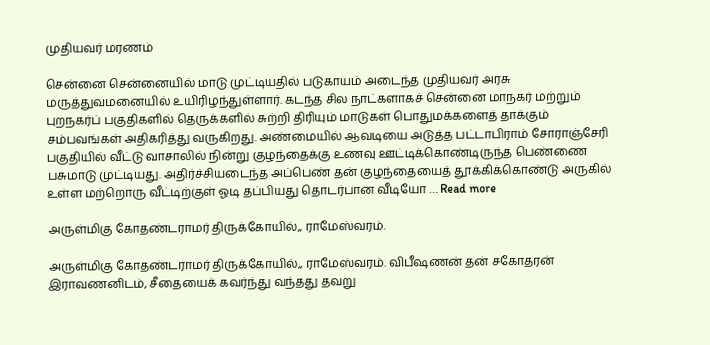முதியவர் மரணம்

சென்னை சென்னையில் மாடு முட்டியதில் படுகாயம் அடைந்த முதியவர் அரசு மருத்துவமனையில் உயிரிழந்துள்ளார். கடந்த சில நாட்களாகச் சென்னை மாநகர் மற்றும் புறநகர்ப் பகுதிகளில் தெருக்களில் சுற்றி திரியும் மாடுகள் பொதுமக்களைத் தாக்கும் சம்பவங்கள் அதிகரித்து வருகிறது. அண்மையில் ஆவடியை அடுத்த பட்டாபிராம் சோராஞ்சேரி பகுதியில் வீட்டு வாசாலில் நின்று குழந்தைக்கு உணவு ஊட்டிக்கொண்டிருந்த பெண்ணை பசுமாடு முட்டியது. அதிர்ச்சியடைந்த அப்பெண் தன் குழந்தையைத் தூக்கிக்கொண்டு அருகில் உள்ள மற்றொரு வீட்டிற்குள் ஓடி தப்பியது தொடர்பான வீடியோ … Read more

அருள்மிகு கோதண்டராமர் திருக்கோயில்,, ராமேஸ்வரம்.

அருள்மிகு கோதண்டராமர் திருக்கோயில்,, ராமேஸ்வரம். விபீஷணன் தன் சகோதரன் இராவணனிடம், சீதையைக் கவர்ந்து வந்தது தவறு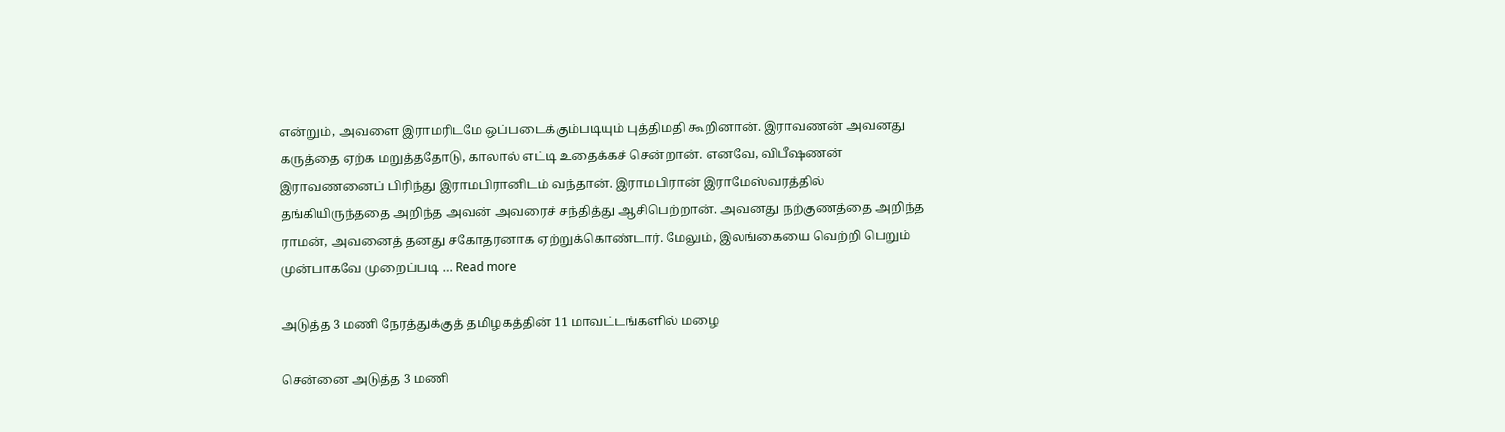என்றும், அவளை இராமரிடமே ஒப்படைக்கும்படியும் புத்திமதி கூறினான். இராவணன் அவனது கருத்தை ஏற்க மறுத்ததோடு, காலால் எட்டி உதைக்கச் சென்றான். எனவே, விபீஷணன் இராவணனைப் பிரிந்து இராமபிரானிடம் வந்தான். இராமபிரான் இராமேஸ்வரத்தில் தங்கியிருந்ததை அறிந்த அவன் அவரைச் சந்தித்து ஆசிபெற்றான். அவனது நற்குணத்தை அறிந்த ராமன், அவனைத் தனது சகோதரனாக ஏற்றுக்கொண்டார். மேலும், இலங்கையை வெற்றி பெறும் முன்பாகவே முறைப்படி … Read more

அடுத்த 3 மணி நேரத்துக்குத் தமிழகத்தின் 11 மாவட்டங்களில் மழை

சென்னை அடுத்த 3 மணி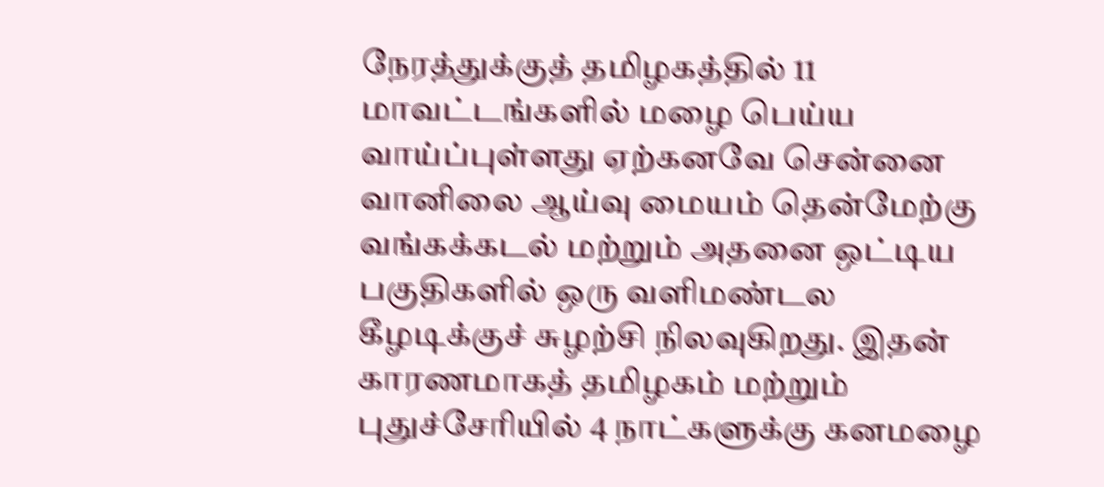நேரத்துக்குத் தமிழகத்தில் 11 மாவட்டங்களில் மழை பெய்ய வாய்ப்புள்ளது ஏற்கனவே சென்னை வானிலை ஆய்வு மையம் தென்மேற்கு வங்கக்கடல் மற்றும் அதனை ஒட்டிய பகுதிகளில் ஒரு வளிமண்டல கீழடிக்குச் சுழற்சி நிலவுகிறது. இதன் காரணமாகத் தமிழகம் மற்றும் புதுச்சேரியில் 4 நாட்களுக்கு கனமழை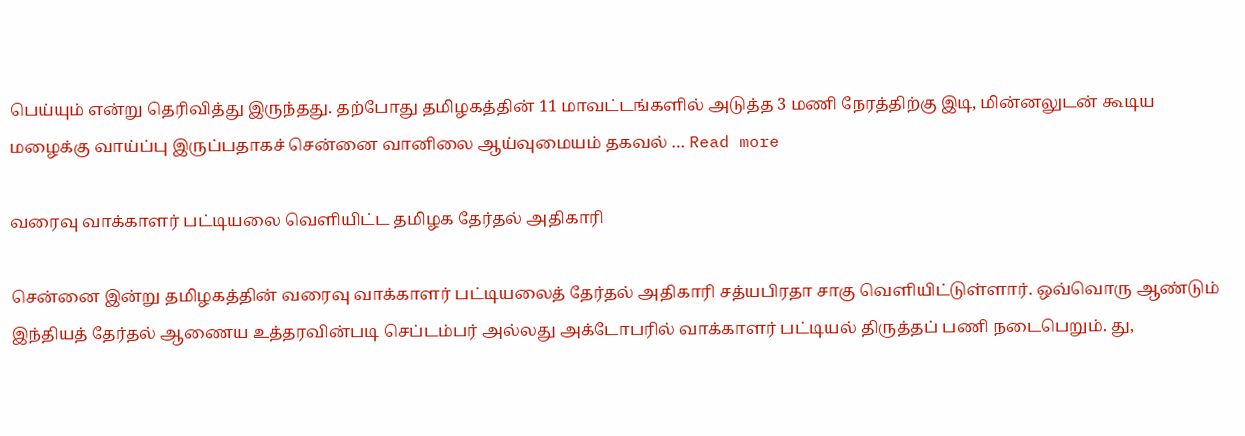பெய்யும் என்று தெரிவித்து இருந்தது. தற்போது தமிழகத்தின் 11 மாவட்டங்களில் அடுத்த 3 மணி நேரத்திற்கு இடி, மின்னலுடன் கூடிய மழைக்கு வாய்ப்பு இருப்பதாகச் சென்னை வானிலை ஆய்வுமையம் தகவல் … Read more

வரைவு வாக்காளர் பட்டியலை வெளியிட்ட தமிழக தேர்தல் அதிகாரி

சென்னை இன்று தமிழகத்தின் வரைவு வாக்காளர் பட்டியலைத் தேர்தல் அதிகாரி சத்யபிரதா சாகு வெளியிட்டுள்ளார். ஒவ்வொரு ஆண்டும் இந்தியத் தேர்தல் ஆணைய உத்தரவின்படி செப்டம்பர் அல்லது அக்டோபரில் வாக்காளர் பட்டியல் திருத்தப் பணி நடைபெறும். து,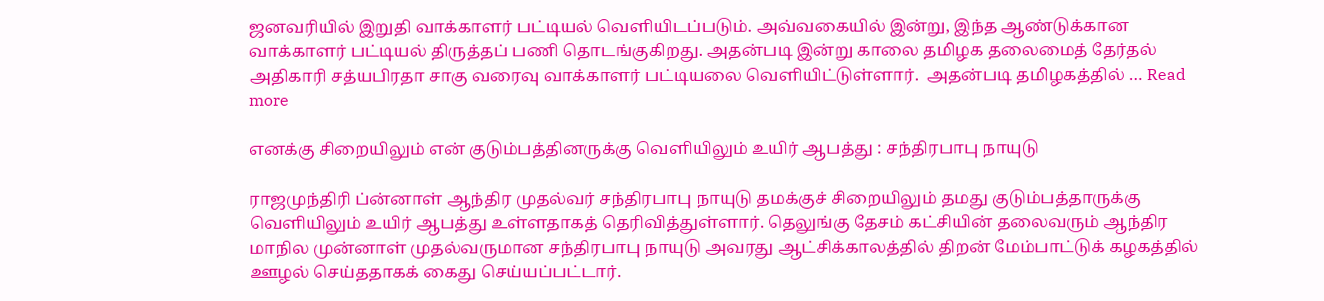ஜனவரியில் இறுதி வாக்காளர் பட்டியல் வெளியிடப்படும். அவ்வகையில் இன்று, இந்த ஆண்டுக்கான வாக்காளர் பட்டியல் திருத்தப் பணி தொடங்குகிறது. அதன்படி இன்று காலை தமிழக தலைமைத் தேர்தல் அதிகாரி சத்யபிரதா சாகு வரைவு வாக்காளர் பட்டியலை வெளியிட்டுள்ளார்.  அதன்படி தமிழகத்தில் … Read more

எனக்கு சிறையிலும் என் குடும்பத்தினருக்கு வெளியிலும் உயிர் ஆபத்து : சந்திரபாபு நாயுடு

ராஜமுந்திரி ப்ன்னாள் ஆந்திர முதல்வர் சந்திரபாபு நாயுடு தமக்குச் சிறையிலும் தமது குடும்பத்தாருக்கு வெளியிலும் உயிர் ஆபத்து உள்ளதாகத் தெரிவித்துள்ளார். தெலுங்கு தேசம் கட்சியின் தலைவரும் ஆந்திர மாநில முன்னாள் முதல்வருமான சந்திரபாபு நாயுடு அவரது ஆட்சிக்காலத்தில் திறன் மேம்பாட்டுக் கழகத்தில் ஊழல் செய்ததாகக் கைது செய்யப்பட்டார்.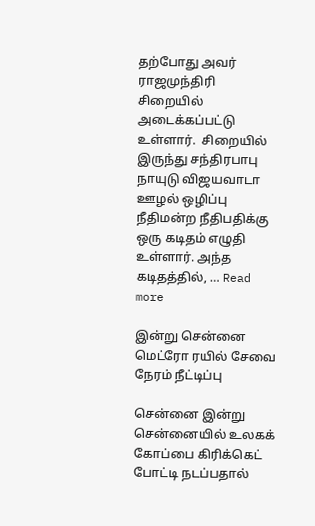தற்போது அவர் ராஜமுந்திரி சிறையில் அடைக்கப்பட்டு உள்ளார்.  சிறையில் இருந்து சந்திரபாபு நாயுடு விஜயவாடா ஊழல் ஒழிப்பு நீதிமன்ற நீதிபதிக்கு ஒரு கடிதம் எழுதி உள்ளார். அந்த கடிதத்தில், … Read more

இன்று சென்னை மெட்ரோ ரயில் சேவை நேரம் நீட்டிப்பு

சென்னை இன்று சென்னையில் உலகக் கோப்பை கிரிக்கெட் போட்டி நடப்பதால்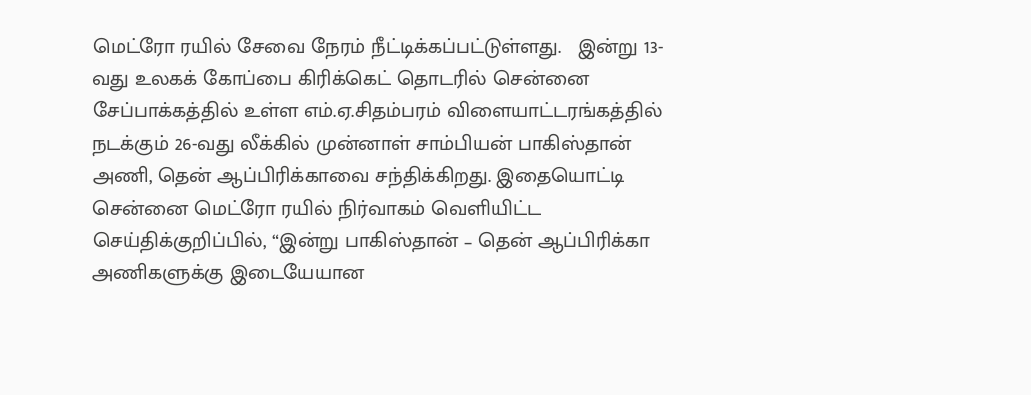மெட்ரோ ரயில் சேவை நேரம் நீட்டிக்கப்பட்டுள்ளது.   இன்று 13-வது உலகக் கோப்பை கிரிக்கெட் தொடரில் சென்னை சேப்பாக்கத்தில் உள்ள எம்.ஏ.சிதம்பரம் விளையாட்டரங்கத்தில் நடக்கும் 26-வது லீக்கில் முன்னாள் சாம்பியன் பாகிஸ்தான் அணி, தென் ஆப்பிரிக்காவை சந்திக்கிறது. இதையொட்டி சென்னை மெட்ரோ ரயில் நிர்வாகம் வெளியிட்ட செய்திக்குறிப்பில், “இன்று பாகிஸ்தான் – தென் ஆப்பிரிக்கா அணிகளுக்கு இடையேயான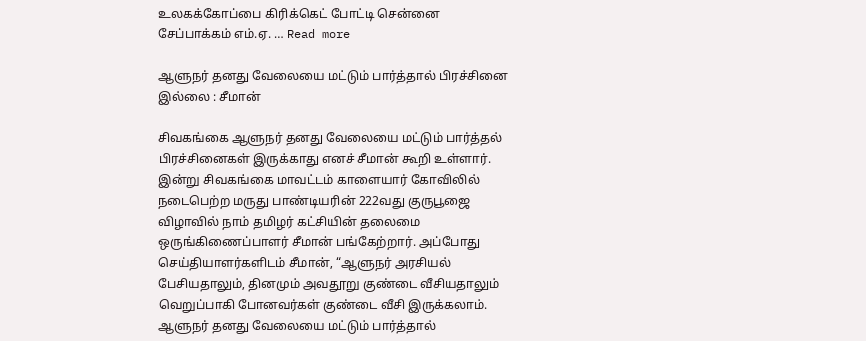உலகக்கோப்பை கிரிக்கெட் போட்டி சென்னை சேப்பாக்கம் எம்.ஏ. … Read more

ஆளுநர் தனது வேலையை மட்டும் பார்த்தால் பிரச்சினை இல்லை : சீமான்

சிவகங்கை ஆளுநர் தனது வேலையை மட்டும் பார்த்தல் பிரச்சினைகள் இருக்காது எனச் சீமான் கூறி உள்ளார். இன்று சிவகங்கை மாவட்டம் காளையார் கோவிலில் நடைபெற்ற மருது பாண்டியரின் 222வது குருபூஜை விழாவில் நாம் தமிழர் கட்சியின் தலைமை ஒருங்கிணைப்பாளர் சீமான் பங்கேற்றார். அப்போது செய்தியாளர்களிடம் சீமான், “ஆளுநர் அரசியல் பேசியதாலும், தினமும் அவதூறு குண்டை வீசியதாலும் வெறுப்பாகி போனவர்கள் குண்டை வீசி இருக்கலாம். ஆளுநர் தனது வேலையை மட்டும் பார்த்தால்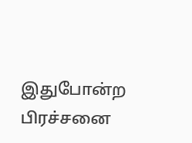இதுபோன்ற பிரச்சனை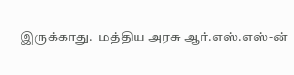இருக்காது.  மத்திய அரசு ஆர்.எஸ்.எஸ்-ன்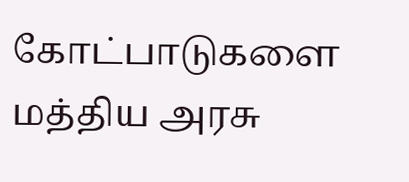கோட்பாடுகளை மத்திய அரசு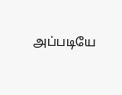அப்படியே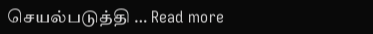செயல்படுத்தி … Read more